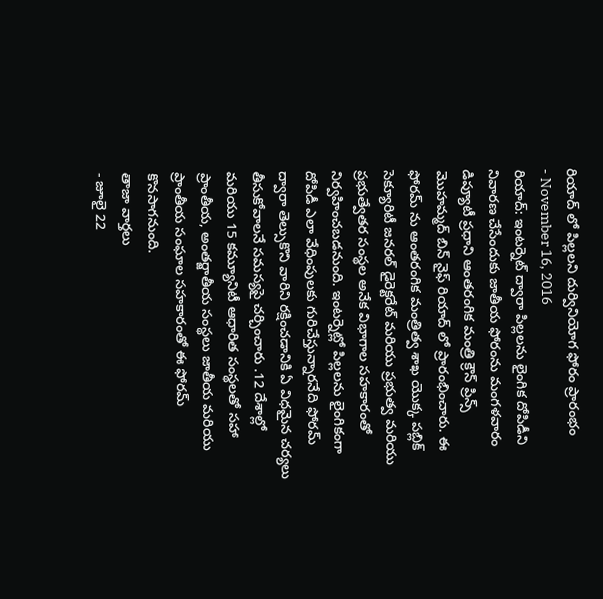రియాద్ లో పిల్లలని దుర్వినియోగ ఫోరం ప్రారంభం
- November 16, 2016
రియాద్: ఇంటర్నెట్ ద్వారా పిల్లలను లైంగిక దోపిడీని నివారణ చేసేందుకు జాతీయ ఫోరంను మంగళవారం డిప్యూటీ ప్రధాని ఆంతరంగిక మంత్రి క్రౌన్ ప్రిన్స్ మొహమ్మద్ బిన్ నైఫ్ రియాద్ లో ప్రారంభించారు. ఈ ఫోరమ్ ను ఆంతరంగిక మంత్రిత్వ శాఖ యొక్క పబ్లిక్ సెక్యూరిటీ జనరల్ డైరెక్టరేట్ మరియు ప్రభుత్వ మరియు ప్రభుత్వేతర సంస్థల అనేక విభాగాల సహకారంతో నిర్వహించబడనుంది. ఇంటర్నెట్లో పిల్లలను లైంగికంగా దోపిడీ ఎలా వేధింపులకు గురిచేస్తున్నారనేది ఫోరమ్ ద్వారా తెల్సుకొని వారిని రక్షించడానికి ఏ విధమైన చర్యలు తీసుకోవాలనే సమస్యపై చర్చించారు .12 దేశాల్లో మరియు 15 కమ్యూనిటీ ఆధారిత సంస్థలతో సహా ప్రాంతీయ, అంతర్జాతీయ సంస్థలు జాతీయ మరియు ప్రాంతీయ సంఘాల సహకారంతో ఈ ఫోరమ్ కొనసాగనుంది.
తాజా వార్తలు
- జూలై 22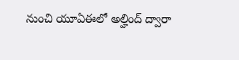నుంచి యూఏఈలో అల్హింద్ ద్వారా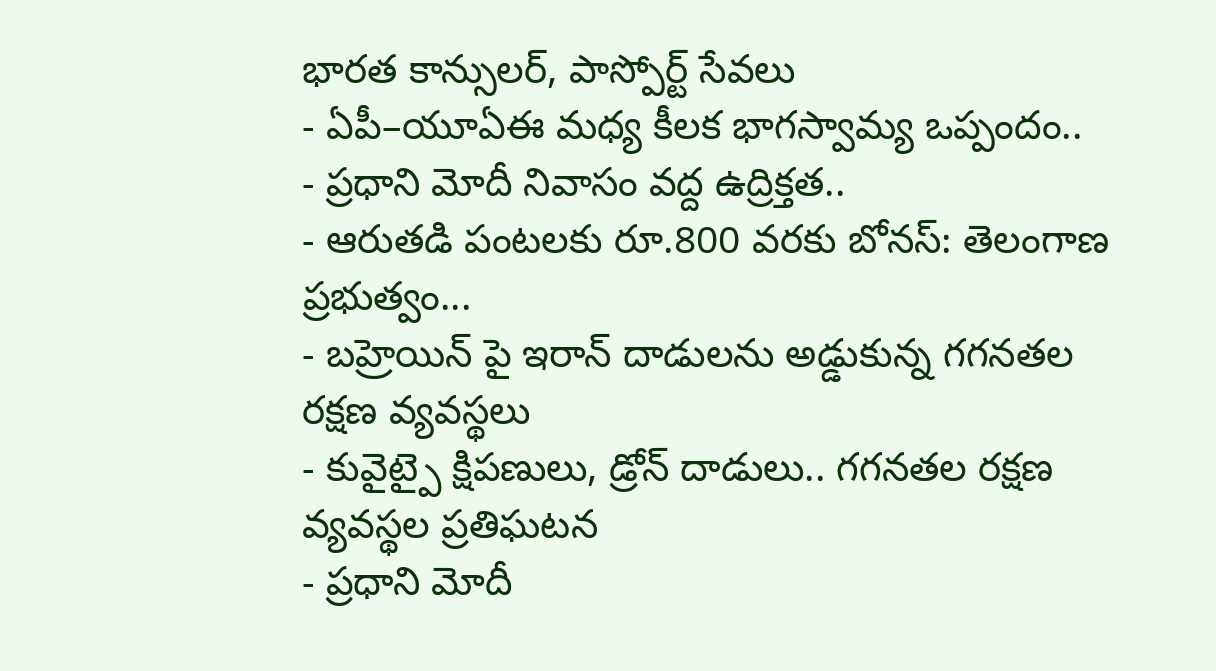భారత కాన్సులర్, పాస్పోర్ట్ సేవలు
- ఏపీ–యూఏఈ మధ్య కీలక భాగస్వామ్య ఒప్పందం..
- ప్రధాని మోదీ నివాసం వద్ద ఉద్రిక్తత..
- ఆరుతడి పంటలకు రూ.800 వరకు బోనస్: తెలంగాణ ప్రభుత్వం...
- బహ్రెయిన్ పై ఇరాన్ దాడులను అడ్డుకున్న గగనతల రక్షణ వ్యవస్థలు
- కువైట్పై క్షిపణులు, డ్రోన్ దాడులు.. గగనతల రక్షణ వ్యవస్థల ప్రతిఘటన
- ప్రధాని మోదీ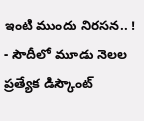ఇంటి ముందు నిరసన.. !
- సౌదీలో మూడు నెలల ప్రత్యేక డిస్కౌంట్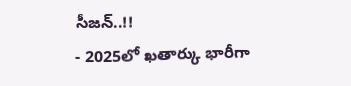సీజన్..!!
- 2025లో ఖతార్కు భారీగా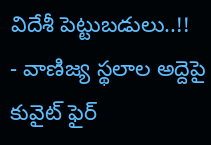విదేశీ పెట్టుబడులు..!!
- వాణిజ్య స్థలాల అద్దెపై కువైట్ ఫైర్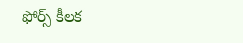ఫోర్స్ కీలక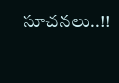సూచనలు..!!